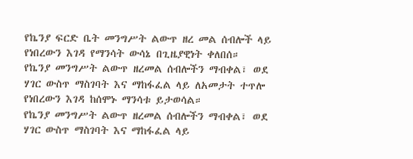የኬንያ ፍርድ ቤት መንግሥት ልውጥ ዘረ መል ሰብሎች ላይ የነበረውን እገዳ የማንሳት ውሳኔ በጊዜያዊነት ቀለበሰ።
የኬንያ መንግሥት ልውጥ ዘረመል ሰብሎችን ማብቀል፣ ወደ ሃገር ውስጥ ማስገባት እና ማከፋፈል ላይ ለአመታት ተጥሎ የነበረውን እገዳ ከሰሞኑ ማንሳቱ ይታወሳል።
የኬንያ መንግሥት ልውጥ ዘረመል ሰብሎችን ማብቀል፣ ወደ ሃገር ውስጥ ማስገባት እና ማከፋፈል ላይ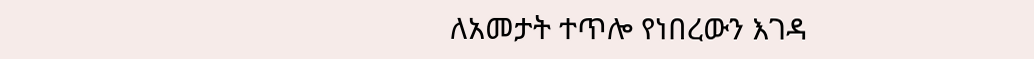ለአመታት ተጥሎ የነበረውን እገዳ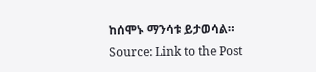ከሰሞኑ ማንሳቱ ይታወሳል።
Source: Link to the Post